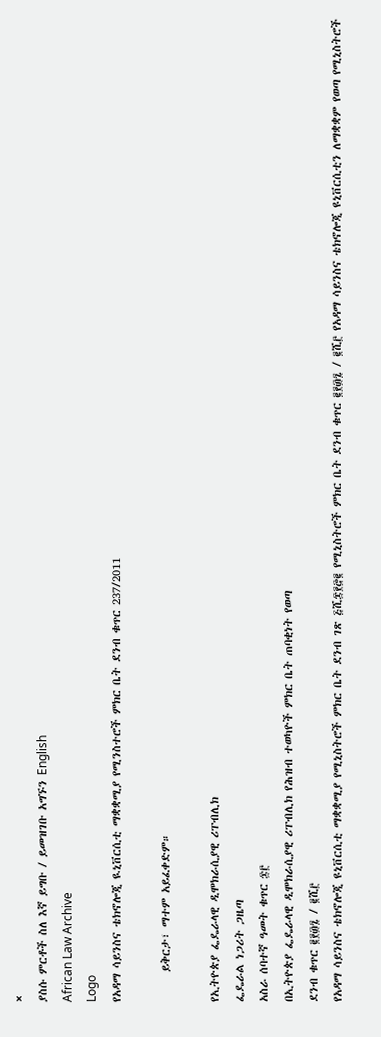×
ያስሱ ምርቶች ስለ እኛ ይግቡ / ይመዝገቡ አግኙን English
African Law Archive
Logo
የአዳማ ሳይንስና ቴክኖሎጂ ዪኒቨርሲቲ ማቋቋሚያ የሚንስተሮች ምክር ቤት ደንብ ቁጥር 237/2011

      ይቅርታ፣ ማተም አይፈቀድም።

የኢትዮጵያ ፌዴራላዊ ዲሞክራሲያዊ ሪፐብሊክ
ፌዴራል ነጋሪት ጋዜጣ
አስራ ሰባተኛ ዓመት ቁጥር ፷፫
በኢትዮጵያ ፌዴራላዊ ዲሞክራሲያዊ ሪፐብሊክ የሕዝብ ተወካዮች ምክር ቤት ጠባቂነት የወጣ
ደንብ ቁጥር ፪፻፴፯ / ፪ሺ፫
የአዳማ ሳይንስና ቴክኖሎጂ ዩኒቨርሲቲ ማቋቋሚያ የሚኒስትሮች ምክር ቤት ደንብ ገጽ ፭ሺ፰፻፸፪ የሚኒስትሮች ምክር ቤት ደንብ ቁጥር ፪፻፴፯ / ፪ሺ፫ የአዳማ ሳይንስና ቴክኖሎጂ ዩኒቨርሲቲን ለማቋቋም የወጣ የሚኒስትሮች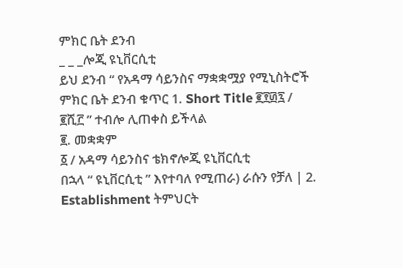ምክር ቤት ደንብ
_ _ _ሎጂ ዩኒቨርሲቲ
ይህ ደንብ “ የአዳማ ሳይንስና ማቋቋሟያ የሚኒስትሮች ምክር ቤት ደንብ ቁጥር 1. Short Title ፪፻፴፯ / ፪ሺ፫ ” ተብሎ ሊጠቀስ ይችላል
፪. መቋቋም
፩ / አዳማ ሳይንስና ቴክኖሎጂ ዩኒቨርሲቲ
በኋላ “ ዩኒቨርሲቲ ” እየተባለ የሚጠራ) ራሱን የቻለ | 2. Establishment ትምህርት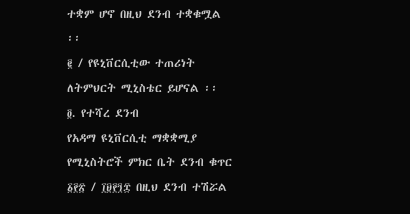ተቋም ሆኖ በዚህ ደንብ ተቋቁሟል ፡፡
፪ / የዩኒቨርሲቲው ተጠሪነት ለትምህርት ሚኒስቴር ይሆናል ፡፡
፬. የተሻረ ደንብ
የአዳማ ዩኒቨርሲቲ ማቋቋሚያ የሚኒስትሮች ምክር ቤት ደንብ ቁጥር ፩፻፳ / ፲፱፻፺፰ በዚህ ደንብ ተሽሯል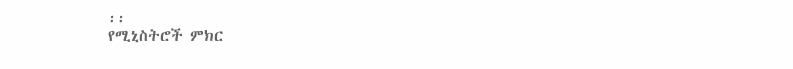፡፡
የሚኒስትሮች ምክር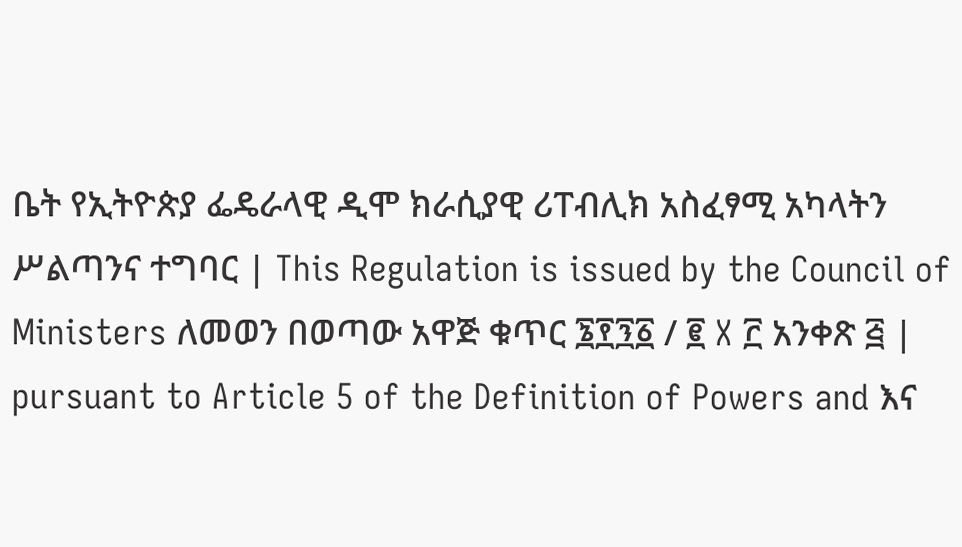ቤት የኢትዮጵያ ፌዴራላዊ ዲሞ ክራሲያዊ ሪፐብሊክ አስፈፃሚ አካላትን ሥልጣንና ተግባር | This Regulation is issued by the Council of Ministers ለመወን በወጣው አዋጅ ቁጥር ፮፻፺፩ / ፪ X ፫ አንቀጽ ፭ | pursuant to Article 5 of the Definition of Powers and እና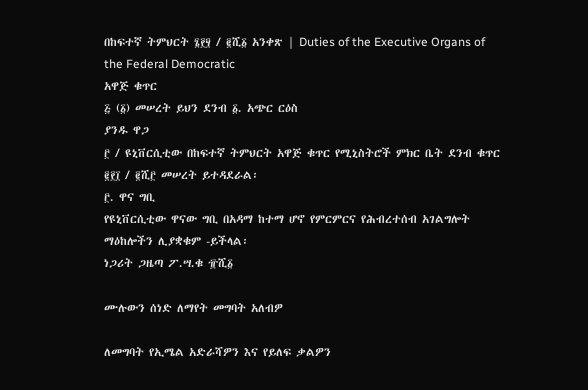በከፍተኛ ትምህርት ፮፻፶ / ፪ሺ፩ አንቀጽ | Duties of the Executive Organs of the Federal Democratic
አዋጅ ቁጥር
፭ (፩) መሠረት ይህን ደንብ ፩. አጭር ርዕስ
ያንዱ ዋጋ
፫ / ዩኒቨርሲቲው በከፍተኛ ትምህርት አዋጅ ቁጥር የሚኒስትሮች ምክር ቤት ደንብ ቁጥር ፪፻፲ / ፪ሺ፫ መሠረት ይተዳደራል፡
፫. ዋና ግቢ
የዩኒቨርሲቲው ዋናው ግቢ በአዳማ ከተማ ሆኖ የምርምርና የሕብረተሰብ አገልግሎት ማዕከሎችን ሊያቋቁም -ይችላል፡
ነጋሪት ጋዜጣ ፖ.ሣ.ቁ ፹ሺ፩

ሙሉውን ሰነድ ለማየት መግባት አለብዎ

ለመግባት የኢሜል አድራሻዎን እና የይለፍ ቃልዎን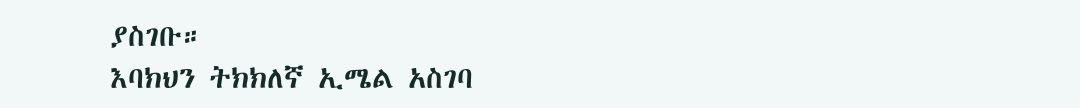ያስገቡ።
እባክህን ትክክለኛ ኢሜል አስገባ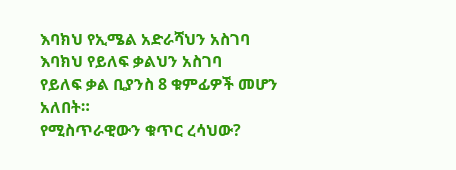እባክህ የኢሜል አድራሻህን አስገባ
እባክህ የይለፍ ቃልህን አስገባ
የይለፍ ቃል ቢያንስ 8 ቁምፊዎች መሆን አለበት።
የሚስጥራዊውን ቁጥር ረሳህው?